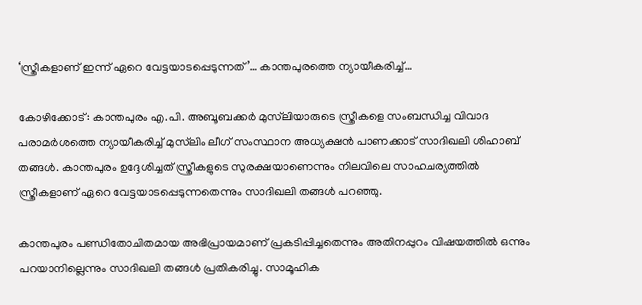‘സ്ത്രീകളാണ് ഇന്ന് ഏറെ വേട്ടയാടപ്പെടുന്നത്’… കാന്തപുരത്തെ ന്യായീകരിച്ച്…

കോഴിക്കോട്: കാന്തപുരം എ.പി. അബൂബക്കർ മുസ്‌ലിയാരുടെ സ്ത്രീകളെ സംബന്ധിച്ച വിവാദ പരാമർശത്തെ ന്യായീകരിച്ച് മുസ്‌ലിം ലീഗ് സംസ്ഥാന അധ്യക്ഷൻ പാണക്കാട് സാദിഖലി ശിഹാബ് തങ്ങൾ. കാന്തപുരം ഉദ്ദേശിച്ചത് സ്ത്രീകളുടെ സുരക്ഷയാണെന്നും നിലവിലെ സാഹചര്യത്തിൽ സ്ത്രീകളാണ് ഏറെ വേട്ടയാടപ്പെടുന്നതെന്നും സാദിഖലി തങ്ങൾ പറഞ്ഞു.

കാന്തപുരം പണ്ഡിതോചിതമായ അഭിപ്രായമാണ് പ്രകടിപ്പിച്ചതെന്നും അതിനപ്പുറം വിഷയത്തിൽ ഒന്നും പറയാനില്ലെന്നും സാദിഖലി തങ്ങൾ പ്രതികരിച്ചു. സാമൂഹിക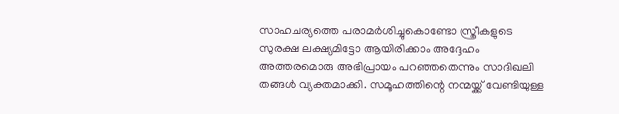സാഹചര്യത്തെ പരാമർശിച്ചുകൊണ്ടോ സ്ത്രീകളുടെ സുരക്ഷ ലക്ഷ്യമിട്ടോ ആയിരിക്കാം അദ്ദേഹം അത്തരമൊരു അഭിപ്രായം പറഞ്ഞതെന്നും സാദിഖലി തങ്ങൾ വ്യക്തമാക്കി. സമൂഹത്തിന്റെ നന്മയ്ക്ക് വേണ്ടിയുള്ള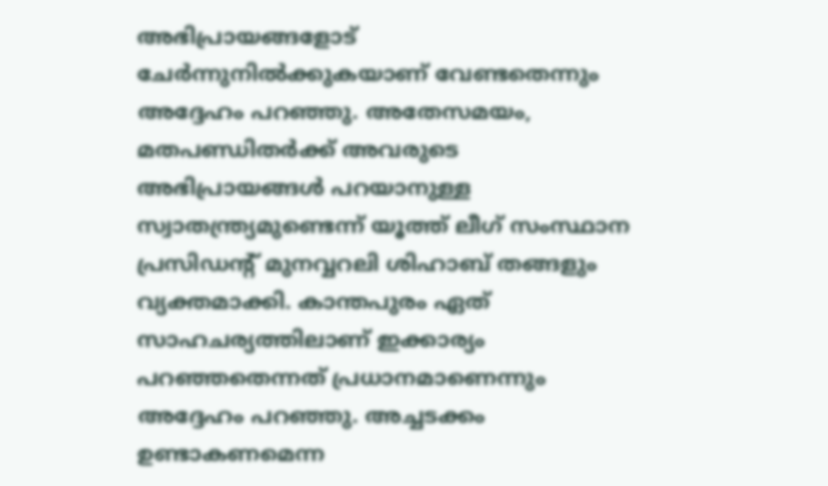അഭിപ്രായങ്ങളോട് ചേർന്നുനിൽക്കുകയാണ് വേണ്ടതെന്നും അദ്ദേഹം പറഞ്ഞു. അതേസമയം, മതപണ്ഡിതർക്ക് അവരുടെ അഭിപ്രായങ്ങൾ പറയാനുള്ള സ്വാതന്ത്ര്യമുണ്ടെന്ന് യൂത്ത് ലീഗ് സംസ്ഥാന പ്രസിഡന്റ് മുനവ്വറലി ശിഹാബ് തങ്ങളും വ്യക്തമാക്കി. കാന്തപുരം ഏത് സാഹചര്യത്തിലാണ് ഇക്കാര്യം പറഞ്ഞതെന്നത് പ്രധാനമാണെന്നും അദ്ദേഹം പറഞ്ഞു. അച്ചടക്കം ഉണ്ടാകണമെന്ന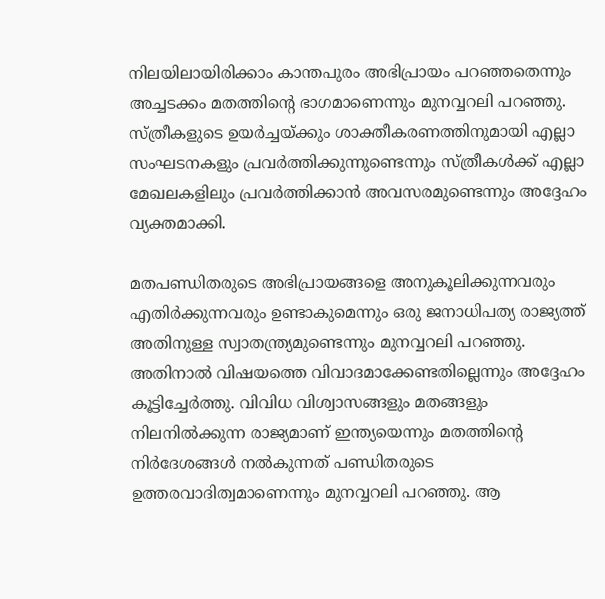നിലയിലായിരിക്കാം കാന്തപുരം അഭിപ്രായം പറഞ്ഞതെന്നും അച്ചടക്കം മതത്തിന്റെ ഭാഗമാണെന്നും മുനവ്വറലി പറഞ്ഞു. സ്ത്രീകളുടെ ഉയർച്ചയ്ക്കും ശാക്തീകരണത്തിനുമായി എല്ലാ സംഘടനകളും പ്രവർത്തിക്കുന്നുണ്ടെന്നും സ്ത്രീകൾക്ക് എല്ലാ മേഖലകളിലും പ്രവർത്തിക്കാൻ അവസരമുണ്ടെന്നും അദ്ദേഹം വ്യക്തമാക്കി.

മതപണ്ഡിതരുടെ അഭിപ്രായങ്ങളെ അനുകൂലിക്കുന്നവരും എതിർക്കുന്നവരും ഉണ്ടാകുമെന്നും ഒരു ജനാധിപത്യ രാജ്യത്ത് അതിനുള്ള സ്വാതന്ത്ര്യമുണ്ടെന്നും മുനവ്വറലി പറഞ്ഞു. അതിനാൽ വിഷയത്തെ വിവാദമാക്കേണ്ടതില്ലെന്നും അദ്ദേഹം കൂട്ടിച്ചേർത്തു. വിവിധ വിശ്വാസങ്ങളും മതങ്ങളും നിലനിൽക്കുന്ന രാജ്യമാണ് ഇന്ത്യയെന്നും മതത്തിന്റെ നിർദേശങ്ങൾ നൽകുന്നത് പണ്ഡിതരുടെ ഉത്തരവാദിത്വമാണെന്നും മുനവ്വറലി പറഞ്ഞു. ആ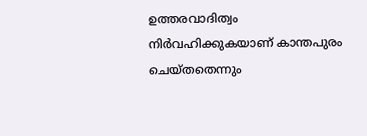ഉത്തരവാദിത്വം നിർവഹിക്കുകയാണ് കാന്തപുരം ചെയ്തതെന്നും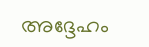അദ്ദേഹം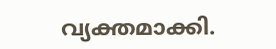വ്യക്തമാക്കി.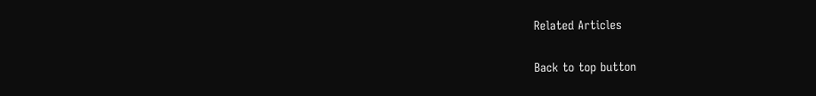Related Articles

Back to top button